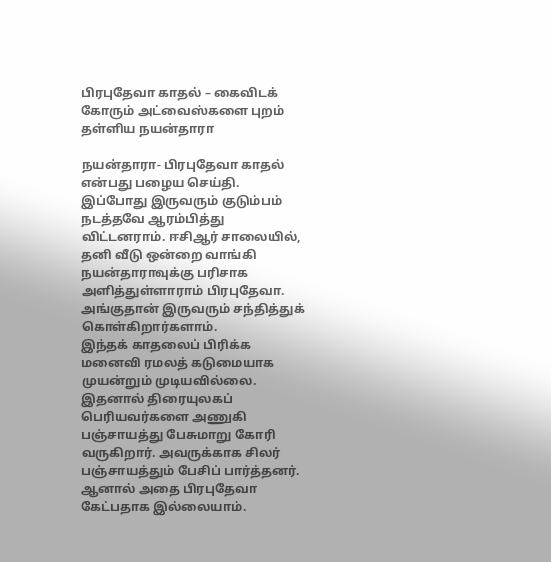பிரபுதேவா காதல் – கைவிடக் கோரும் அட்வைஸ்களை புறம் தள்ளிய நயன்தாரா

நயன்தாரா- பிரபுதேவா காதல் என்பது பழைய செய்தி. இப்போது இருவரும் குடும்பம் நடத்தவே ஆரம்பித்து விட்டனராம். ஈசிஆர் சாலையில், தனி வீடு ஒன்றை வாங்கி நயன்தாராவுக்கு பரிசாக அளித்துள்ளாராம் பிரபுதேவா. அங்குதான் இருவரும் சந்தித்துக் கொள்கிறார்களாம்.
இந்தக் காதலைப் பிரிக்க மனைவி ரமலத் கடுமையாக முயன்றும் முடியவில்லை. இதனால் திரையுலகப் பெரியவர்களை அணுகி பஞ்சாயத்து பேசுமாறு கோரி வருகிறார். அவருக்காக சிலர் பஞ்சாயத்தும் பேசிப் பார்த்தனர். ஆனால் அதை பிரபுதேவா கேட்பதாக இல்லையாம்.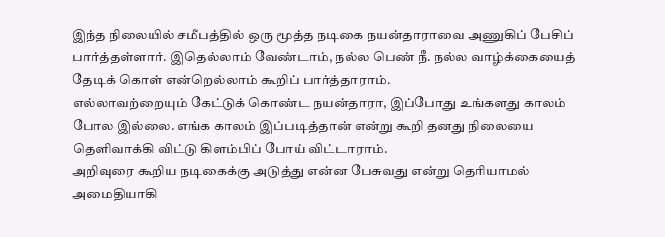இந்த நிலையில் சமீபத்தில் ஒரு மூத்த நடிகை நயன்தாராவை அணுகிப் பேசிப் பார்த்தள்ளார். இதெல்லாம் வேண்டாம், நல்ல பெண் நீ. நல்ல வாழ்க்கையைத் தேடிக் கொள் என்றெல்லாம் கூறிப் பார்த்தாராம்.
எல்லாவற்றையும் கேட்டுக் கொண்ட நயன்தாரா, இப்போது உங்களது காலம் போல இல்லை. எங்க காலம் இப்படித்தான் என்று கூறி தனது நிலையை தெளிவாக்கி விட்டு கிளம்பிப் போய் விட்டாராம்.
அறிவுரை கூறிய நடிகைக்கு அடுத்து என்ன பேசுவது என்று தெரியாமல் அமைதியாகி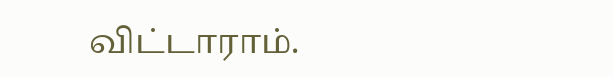விட்டாராம்.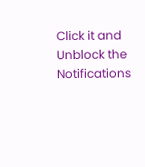Click it and Unblock the Notifications